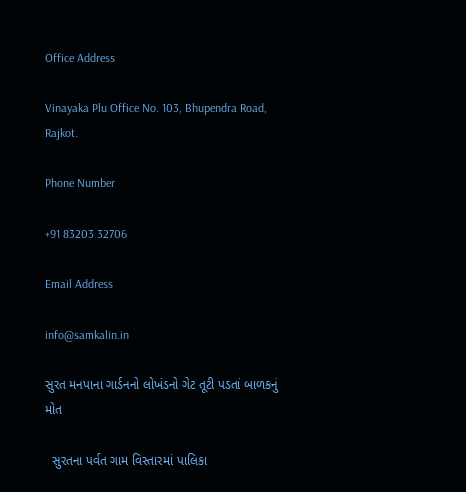Office Address

Vinayaka Plu Office No. 103, Bhupendra Road, Rajkot.

Phone Number

+91 83203 32706

Email Address

info@samkalin.in

સુરત મનપાના ગાર્ડનનો લોખંડનો ગેટ તૂટી પડતાં બાળકનું મોત

  સુરતના પર્વત ગામ વિસ્તારમાં પાલિકા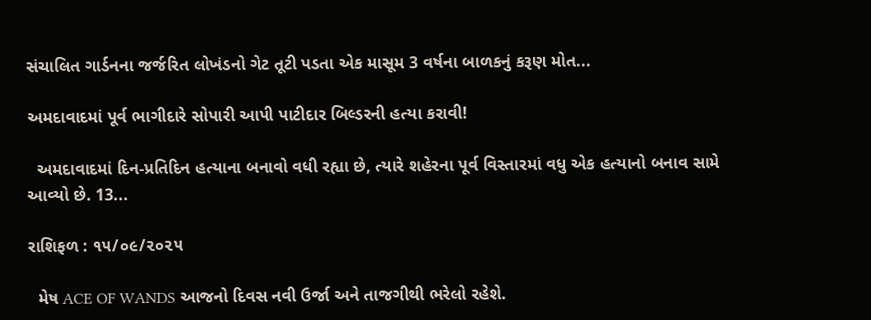સંચાલિત ગાર્ડનના જર્જરિત લોખંડનો ગેટ તૂટી પડતા એક માસૂમ 3 વર્ષના બાળકનું કરૂણ મોત...

અમદાવાદમાં પૂર્વ ભાગીદારે સોપારી આપી પાટીદાર બિલ્ડરની હત્યા કરાવી!

  અમદાવાદમાં દિન-પ્રતિદિન હત્યાના બનાવો વધી રહ્યા છે, ત્યારે શહેરના પૂર્વ વિસ્તારમાં વધુ એક હત્યાનો બનાવ સામે આવ્યો છે. 13...

રાશિફળ : ૧૫/૦૯/૨૦૨૫

  મેષ ACE OF WANDS આજનો દિવસ નવી ઉર્જા અને તાજગીથી ભરેલો રહેશે.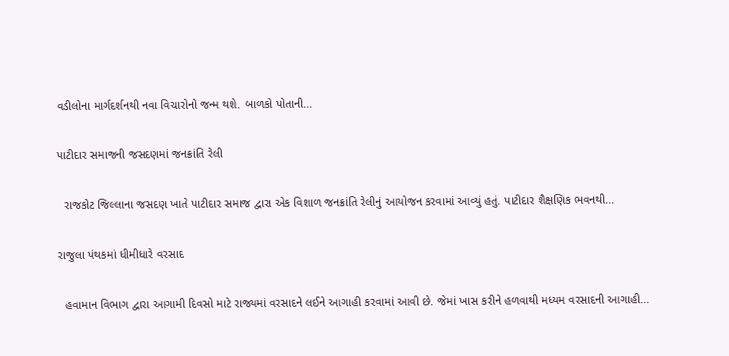વડીલોના માર્ગદર્શનથી નવા વિચારોનો જન્મ થશે. બાળકો પોતાની...

પાટીદાર સમાજની જસદણમાં જનક્રાંતિ રેલી

  રાજકોટ જિલ્લાના જસદણ ખાતે પાટીદાર સમાજ દ્વારા એક વિશાળ જનક્રાંતિ રેલીનું આયોજન કરવામાં આવ્યું હતું. પાટીદાર શૈક્ષણિક ભવનથી...

રાજુલા પંથકમાં ધીમીધારે વરસાદ

  હવામાન વિભાગ દ્વારા આગામી દિવસો માટે રાજ્યમાં વરસાદને લઈને આગાહી કરવામાં આવી છે. જેમાં ખાસ કરીને હળવાથી મધ્યમ વરસાદની આગાહી...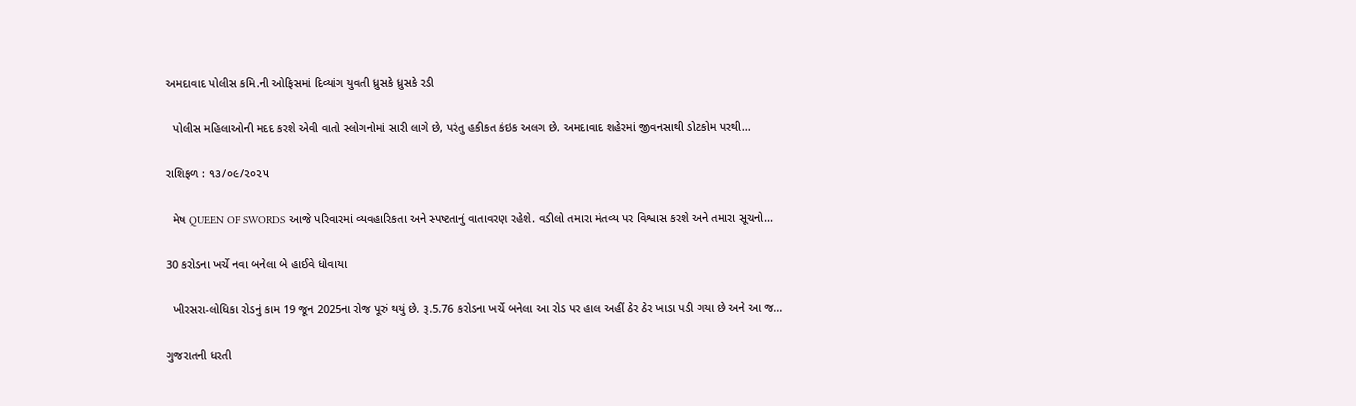અમદાવાદ પોલીસ કમિ.ની ઓફિસમાં દિવ્યાંગ યુવતી ધ્રુસકે ધ્રુસકે રડી

  પોલીસ મહિલાઓની મદદ કરશે એવી વાતો સ્લોગનોમાં સારી લાગે છે, પરંતુ હકીકત કંઇક અલગ છે. અમદાવાદ શહેરમાં જીવનસાથી ડોટકોમ પરથી...

રાશિફળ : ૧૩/૦૯/૨૦૨૫

  મેષ QUEEN OF SWORDS આજે પરિવારમાં વ્યવહારિકતા અને સ્પષ્ટતાનું વાતાવરણ રહેશે. વડીલો તમારા મંતવ્ય પર વિશ્વાસ કરશે અને તમારા સૂચનો...

30 કરોડના ખર્ચે નવા બનેલા બે હાઈવે ધોવાયા

  ખીરસરા-લોધિકા રોડનું કામ 19 જૂન 2025ના રોજ પૂરું થયું છે. રૂ.5.76 કરોડના ખર્ચે બનેલા આ રોડ પર હાલ અહીં ઠેર ઠેર ખાડા પડી ગયા છે અને આ જ...

ગુજરાતની ધરતી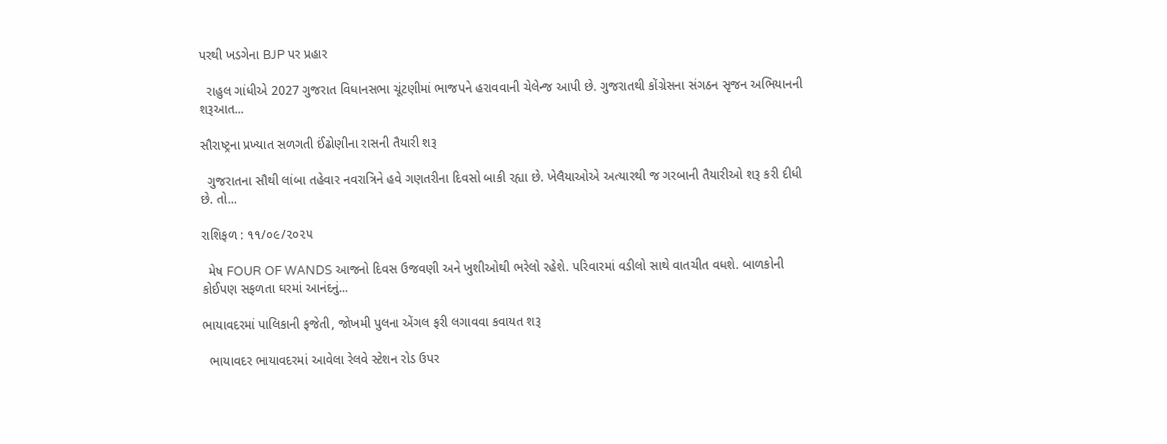પરથી ખડગેના BJP પર પ્રહાર

  રાહુલ ગાંધીએ 2027 ગુજરાત વિધાનસભા ચૂંટણીમાં ભાજપને હરાવવાની ચેલેન્જ આપી છે. ગુજરાતથી કોંગ્રેસના સંગઠન સૃજન અભિયાનની શરૂઆત...

સૌરાષ્ટ્રના પ્રખ્યાત સળગતી ઈંઢોણીના રાસની તૈયારી શરૂ

  ગુજરાતના સૌથી લાંબા તહેવાર નવરાત્રિને હવે ગણતરીના દિવસો બાકી રહ્યા છે. ખેલૈયાઓએ અત્યારથી જ ગરબાની તૈયારીઓ શરૂ કરી દીધી છે. તો...

રાશિફળ : ૧૧/૦૯/૨૦૨૫

  મેષ FOUR OF WANDS આજનો દિવસ ઉજવણી અને ખુશીઓથી ભરેલો રહેશે. પરિવારમાં વડીલો સાથે વાતચીત વધશે. બાળકોની કોઈપણ સફળતા ઘરમાં આનંદનું...

ભાયાવદરમાં પાલિકાની ફજેતી, જોખમી પુલના એંગલ ફરી લગાવવા કવાયત શરૂ

  ભાયાવદર ભાયાવદરમાં આવેલા રેલવે સ્ટેશન રોડ ઉપર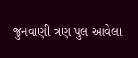જુનવાણી ત્રણ પુલ આવેલા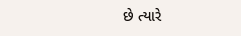છે ત્યારે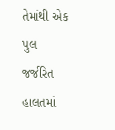તેમાંથી એક પુલ જર્જરિત હાલતમાં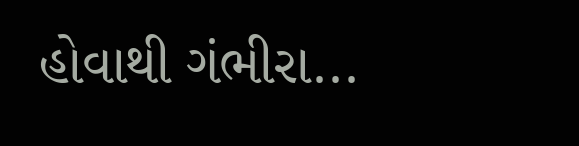હોવાથી ગંભીરા...